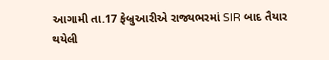આગામી તા.17 ફેબ્રુઆરીએ રાજ્યભરમાં SIR બાદ તૈયાર થયેલી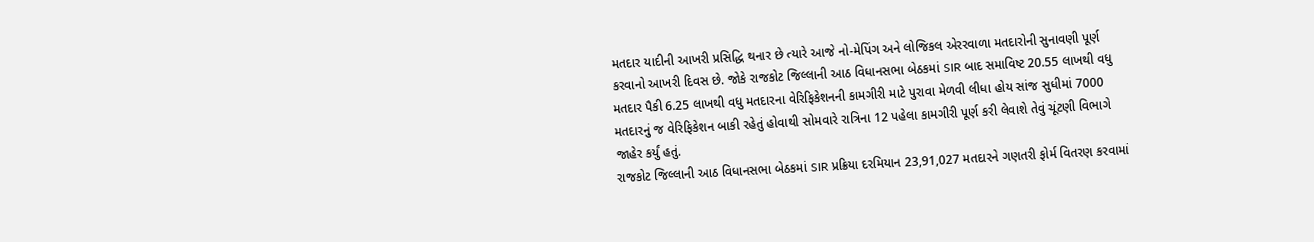મતદાર યાદીની આખરી પ્રસિદ્ધિ થનાર છે ત્યારે આજે નો-મેપિંગ અને લોજિકલ એરરવાળા મતદારોની સુનાવણી પૂર્ણ કરવાનો આખરી દિવસ છે. જોકે રાજકોટ જિલ્લાની આઠ વિધાનસભા બેઠકમાં SIR બાદ સમાવિષ્ટ 20.55 લાખથી વધુ મતદાર પૈકી 6.25 લાખથી વધુ મતદારના વેરિફિકેશનની કામગીરી માટે પુરાવા મેળવી લીધા હોય સાંજ સુધીમાં 7000 મતદારનું જ વેરિફિકેશન બાકી રહેતું હોવાથી સોમવારે રાત્રિના 12 પહેલા કામગીરી પૂર્ણ કરી લેવાશે તેવું ચૂંટણી વિભાગે જાહેર કર્યું હતું.
રાજકોટ જિલ્લાની આઠ વિધાનસભા બેઠકમાં SIR પ્રક્રિયા દરમિયાન 23,91,027 મતદારને ગણતરી ફોર્મ વિતરણ કરવામાં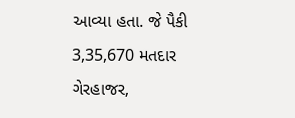આવ્યા હતા. જે પૈકી 3,35,670 મતદાર ગેરહાજર,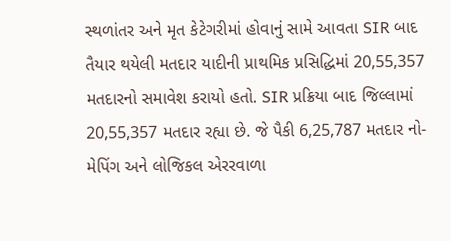સ્થળાંતર અને મૃત કેટેગરીમાં હોવાનું સામે આવતા SIR બાદ તૈયાર થયેલી મતદાર યાદીની પ્રાથમિક પ્રસિદ્ધિમાં 20,55,357 મતદારનો સમાવેશ કરાયો હતો. SIR પ્રક્રિયા બાદ જિલ્લામાં 20,55,357 મતદાર રહ્યા છે. જે પૈકી 6,25,787 મતદાર નો-મેપિંગ અને લોજિકલ એરરવાળા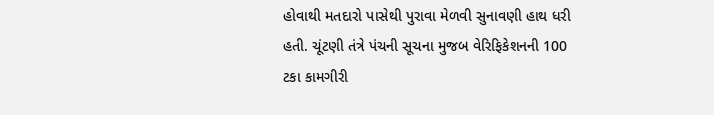હોવાથી મતદારો પાસેથી પુરાવા મેળવી સુનાવણી હાથ ધરી હતી. ચૂંટણી તંત્રે પંચની સૂચના મુજબ વેરિફિકેશનની 100 ટકા કામગીરી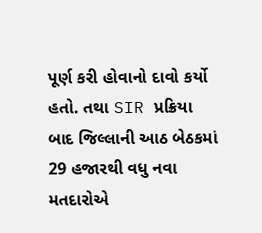પૂર્ણ કરી હોવાનો દાવો કર્યો હતો. તથા SIR પ્રક્રિયા બાદ જિલ્લાની આઠ બેઠકમાં 29 હજારથી વધુ નવા મતદારોએ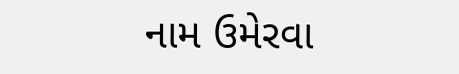નામ ઉમેરવા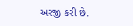અરજી કરી છે.